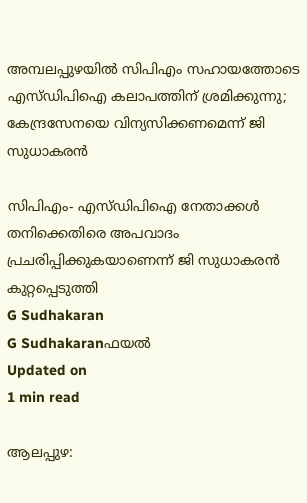അമ്പലപ്പുഴയില്‍ സിപിഎം സഹായത്തോടെ എസ്ഡിപിഐ കലാപത്തിന് ശ്രമിക്കുന്നു; കേന്ദ്രസേനയെ വിന്യസിക്കണമെന്ന് ജി സുധാകരന്‍

സിപിഎം- എസ്ഡിപിഐ നേതാക്കൾ തനിക്കെതിരെ അപവാദം പ്രചരിപ്പിക്കുകയാണെന്ന് ജി സുധാകരന്‍ കുറ്റപ്പെടുത്തി
G Sudhakaran
G Sudhakaranഫയൽ
Updated on
1 min read

ആലപ്പുഴ: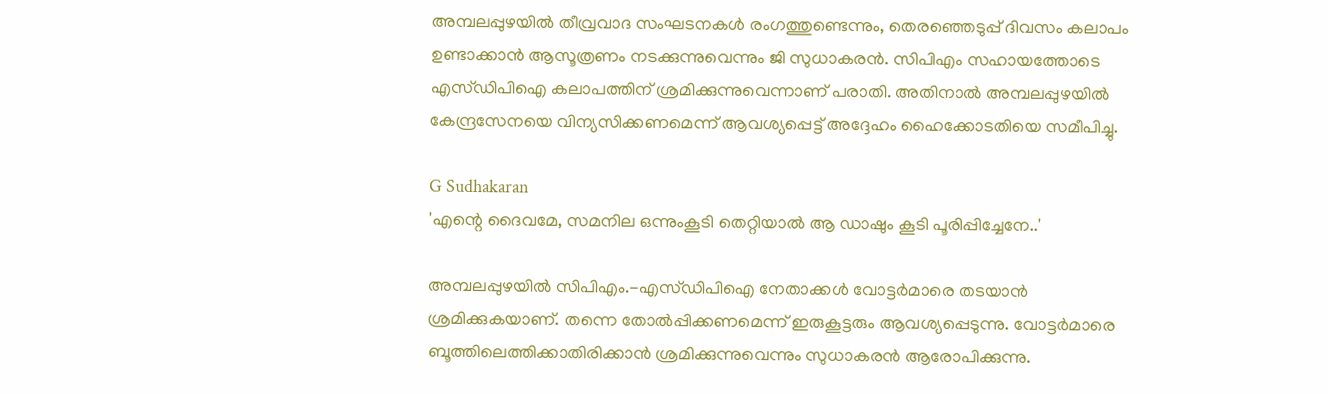അമ്പലപ്പുഴയില്‍ തീവ്രവാദ സംഘടനകള്‍ രംഗത്തുണ്ടെന്നും, തെരഞ്ഞെടുപ്പ് ദിവസം കലാപം ഉണ്ടാക്കാന്‍ ആസൂത്രണം നടക്കുന്നുവെന്നും ജി സുധാകരന്‍. സിപിഎം സഹായത്തോടെ എസ്ഡിപിഐ കലാപത്തിന് ശ്രമിക്കുന്നുവെന്നാണ് പരാതി. അതിനാല്‍ അമ്പലപ്പുഴയില്‍ കേന്ദ്രസേനയെ വിന്യസിക്കണമെന്ന് ആവശ്യപ്പെട്ട് അദ്ദേഹം ഹൈക്കോടതിയെ സമീപിച്ചു.

G Sudhakaran
'എന്റെ ദൈവമേ, സമനില ഒന്നുംകൂടി തെറ്റിയാല്‍ ആ ഡാഷും കൂടി പൂരിപ്പിച്ചേനേ..'

അമ്പലപ്പുഴയിൽ സിപിഎം.-എസ്ഡിപിഐ നേതാക്കൾ വോട്ടർമാരെ തടയാൻ ശ്രമിക്കുകയാണ്. തന്നെ തോൽപ്പിക്കണമെന്ന് ഇരുകൂട്ടരും ആവശ്യപ്പെടുന്നു. വോട്ടർമാരെ ബൂത്തിലെത്തിക്കാതിരിക്കാൻ ശ്രമിക്കുന്നുവെന്നും സുധാകരൻ ആരോപിക്കുന്നു.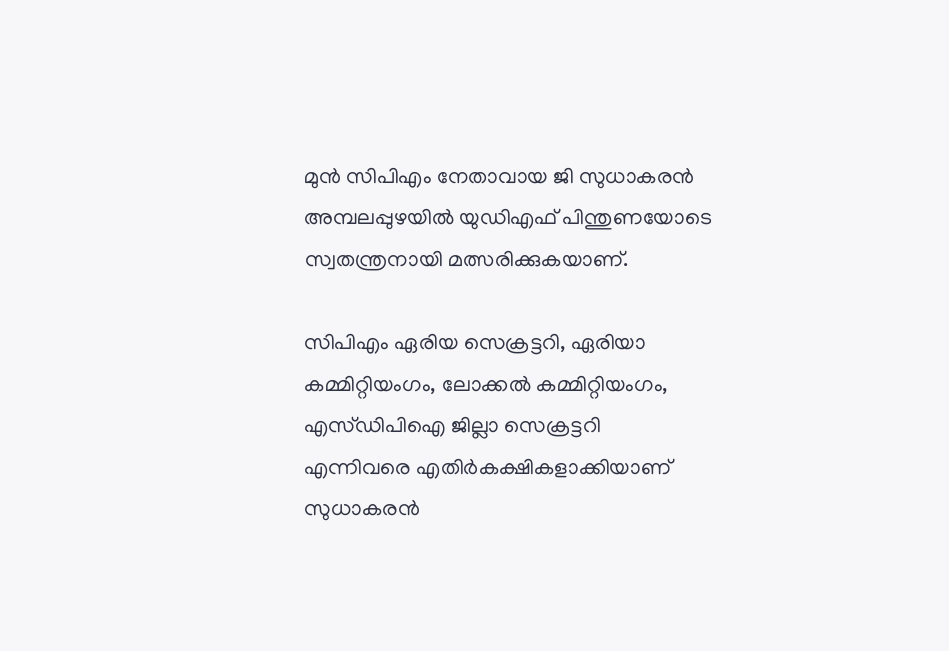മുൻ സിപിഎം നേതാവായ ജി സുധാകരൻ അമ്പലപ്പുഴയിൽ യുഡിഎഫ് പിന്തുണയോടെ സ്വതന്ത്രനായി മത്സരിക്കുകയാണ്.

സിപിഎം ഏരിയ സെക്രട്ടറി, ഏരിയാ കമ്മിറ്റിയംഗം, ലോക്കൽ കമ്മിറ്റിയംഗം, എസ്ഡിപിഐ ജില്ലാ സെക്രട്ടറി എന്നിവരെ എതിർകക്ഷികളാക്കിയാണ് സുധാകരൻ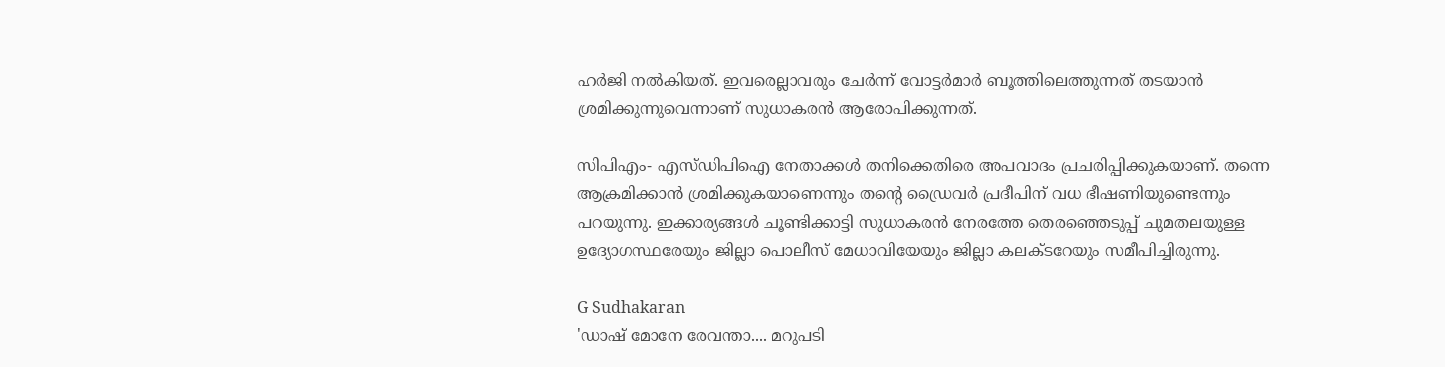ഹർജി നൽകിയത്. ഇവരെല്ലാവരും ചേർന്ന് വോട്ടർമാർ ബൂത്തിലെത്തുന്നത് തടയാൻ ശ്രമിക്കുന്നുവെന്നാണ് സുധാകരൻ ആരോപിക്കുന്നത്.

സിപിഎം- എസ്ഡിപിഐ നേതാക്കൾ തനിക്കെതിരെ അപവാദം പ്രചരിപ്പിക്കുകയാണ്. തന്നെ ആക്രമിക്കാൻ ശ്രമിക്കുകയാണെന്നും തന്‍റെ ഡ്രൈവർ പ്രദീപിന് വധ ഭീഷണിയുണ്ടെന്നും പറയുന്നു. ഇക്കാര്യങ്ങൾ ചൂണ്ടിക്കാട്ടി സുധാകരൻ നേരത്തേ തെരഞ്ഞെടുപ്പ് ചുമതലയുള്ള ഉദ്യോഗസ്ഥരേയും ജില്ലാ പൊലീസ് മേധാവിയേയും ജില്ലാ കലക്ടറേയും സമീപിച്ചിരുന്നു.

G Sudhakaran
'ഡാഷ് മോനേ രേവന്താ.... മറുപടി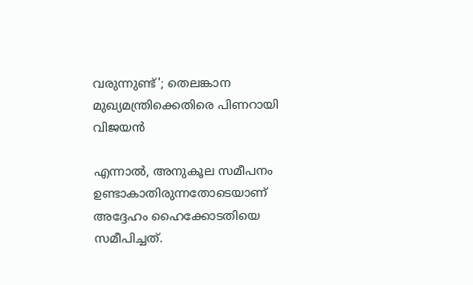വരുന്നുണ്ട്'; തെലങ്കാന മുഖ്യമന്ത്രിക്കെതിരെ പിണറായി വിജയന്‍

എന്നാൽ, അനുകൂല സമീപനം ഉണ്ടാകാതിരുന്നതോടെയാണ് അദ്ദേഹം ഹൈക്കോടതിയെ സമീപിച്ചത്.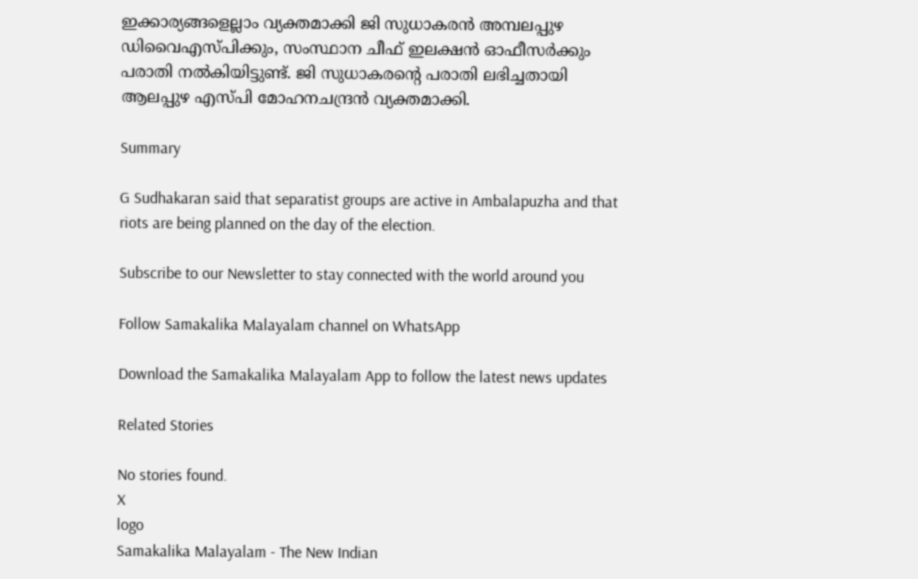ഇക്കാര്യങ്ങളെല്ലാം വ്യക്തമാക്കി ജി സുധാകരൻ അമ്പലപ്പുഴ ഡിവൈഎസ്പിക്കും, സംസ്ഥാന ചീഫ് ഇലക്ഷൻ ഓഫീസർക്കും പരാതി നൽകിയിട്ടുണ്ട്. ജി സുധാകരന്റെ പരാതി ലഭിച്ചതായി ആലപ്പുഴ എസ്പി മോഹനചന്ദ്രൻ വ്യക്തമാക്കി.

Summary

G Sudhakaran said that separatist groups are active in Ambalapuzha and that riots are being planned on the day of the election.

Subscribe to our Newsletter to stay connected with the world around you

Follow Samakalika Malayalam channel on WhatsApp

Download the Samakalika Malayalam App to follow the latest news updates

Related Stories

No stories found.
X
logo
Samakalika Malayalam - The New Indian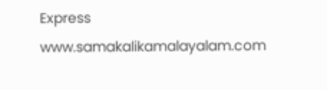Express
www.samakalikamalayalam.com